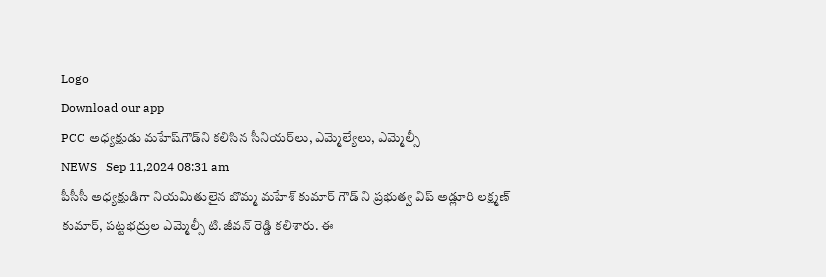Logo
Download our app
PCC అధ్యక్షుడు మ‌హేష్‌గౌడ్‌ని కలిసిన సీనియ‌ర్‌లు, ఎమ్మెల్యేలు, ఎమ్మెల్సీ
NEWS   Sep 11,2024 08:31 am
పీసీసీ అధ్యక్షుడిగా నియమితులైన బొమ్మ మహేశ్ కుమార్ గౌడ్ ని ప్రభుత్వ విప్ అడ్లూరి లక్ష్మణ్ కుమార్, పట్టభద్రుల ఎమ్మెల్సీ టి.జీవన్ రెడ్డి కలిశారు. ఈ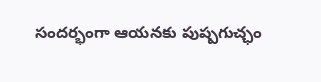సందర్భంగా ఆయనకు పుష్పగుచ్ఛం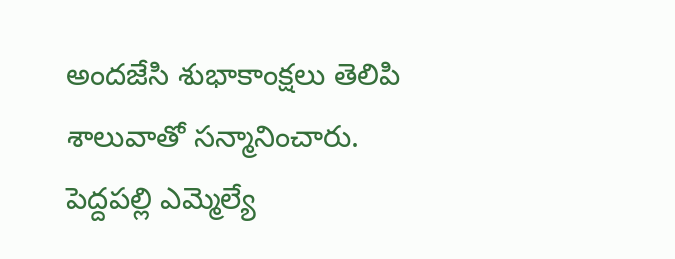అందజేసి శుభాకాంక్షలు తెలిపి శాలువాతో సన్మానించారు. పెద్దపల్లి ఎమ్మెల్యే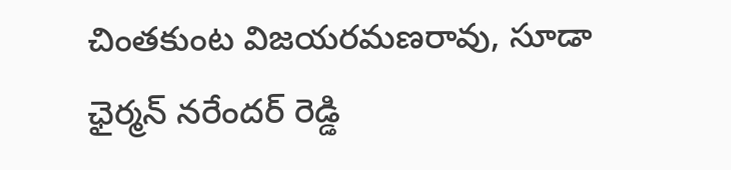చింతకుంట విజయరమణరావు, సూడా ఛైర్మన్ నరేందర్ రెడ్డి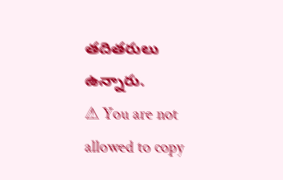తదితరులు ఉన్నారు.
⚠ You are not allowed to copy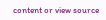content or view source